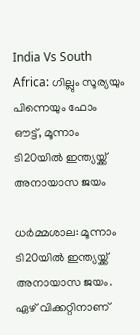India Vs South Africa: ഗില്ലും സൂര്യയും പിന്നെയും ഫോം ഔട്ട്, മൂന്നാം ടി20യില്‍ ഇന്ത്യയ്ക്ക് അനായാസ ജയം

ധര്‍മ്മശാല: മൂന്നാം ടി20യില്‍ ഇന്ത്യയ്ക്ക് അനായാസ ജയം. ഏഴ് വിക്കറ്റിനാണ്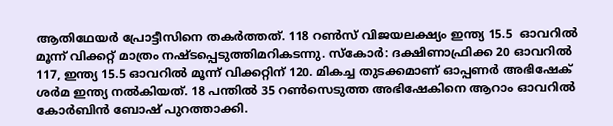ആതിഥേയര്‍ പ്രോട്ടീസിനെ തകര്‍ത്തത്. 118 റണ്‍സ് വിജയലക്ഷ്യം ഇന്ത്യ 15.5  ഓവറില്‍ മൂന്ന് വിക്കറ്റ് മാത്രം നഷ്ടപ്പെടുത്തിമറികടന്നു. സ്‌കോര്‍: ദക്ഷിണാഫ്രിക്ക 20 ഓവറില്‍ 117, ഇന്ത്യ 15.5 ഓവറില്‍ മൂന്ന് വിക്കറ്റിന് 120. മികച്ച തുടക്കമാണ് ഓപ്പണര്‍ അഭിഷേക് ശര്‍മ ഇന്ത്യ നല്‍കിയത്. 18 പന്തില്‍ 35 റണ്‍സെടുത്ത അഭിഷേകിനെ ആറാം ഓവറില്‍ കോര്‍ബിന്‍ ബോഷ് പുറത്താക്കി.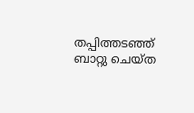തപ്പിത്തടഞ്ഞ് ബാറ്റു ചെയ്ത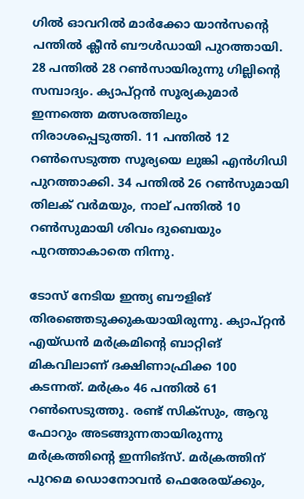ഗില്‍ ഓവറില്‍ മാര്‍ക്കോ യാന്‍സന്റെ പന്തില്‍ ക്ലീന്‍ ബൗള്‍ഡായി പുറത്തായി. 28 പന്തില്‍ 28 റണ്‍സായിരുന്നു ഗില്ലിന്റെ സമ്പാദ്യം. ക്യാപ്റ്റന്‍ സൂര്യകുമാര്‍ ഇന്നത്തെ മത്സരത്തിലും നിരാശപ്പെടുത്തി. 11 പന്തില്‍ 12 റണ്‍സെടുത്ത സൂര്യയെ ലുങ്കി എന്‍ഗിഡി പുറത്താക്കി. 34 പന്തില്‍ 26 റണ്‍സുമായി തിലക് വര്‍മയും, നാല് പന്തില്‍ 10 റണ്‍സുമായി ശിവം ദുബെയും പുറത്താകാതെ നിന്നു.

ടോസ് നേടിയ ഇന്ത്യ ബൗളിങ് തിരഞ്ഞെടുക്കുകയായിരുന്നു. ക്യാപ്റ്റന്‍ എയ്ഡന്‍ മര്‍ക്രമിന്റെ ബാറ്റിങ് മികവിലാണ് ദക്ഷിണാഫ്രിക്ക 100 കടന്നത്. മര്‍ക്രം 46 പന്തില്‍ 61 റണ്‍സെടുത്തു. രണ്ട് സിക്‌സും, ആറു ഫോറും അടങ്ങുന്നതായിരുന്നു മര്‍ക്രത്തിന്റെ ഇന്നിങ്‌സ്. മര്‍ക്രത്തിന് പുറമെ ഡൊനോവന്‍ ഫെരേരയ്ക്കും,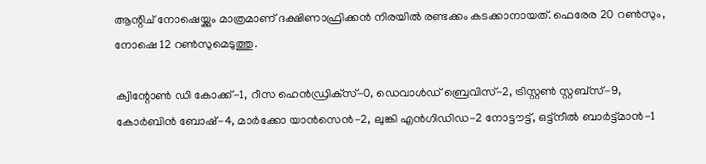ആന്റിച് നോഷെയ്ക്കും മാത്രമാണ് ദക്ഷിണാഫ്രിക്കന്‍ നിരയില്‍ രണ്ടക്കം കടക്കാനായത്. ഫെരേര 20 റണ്‍സും, നോഷെ 12 റണ്‍സുമെടുത്തു.

ക്വിന്റോണ്‍ ഡി കോക്ക്-1, റീസ ഹെന്‍ഡ്രിക്‌സ്-0, ഡെവാള്‍ഡ് ബ്രെവിസ്-2, ട്രിസ്റ്റണ്‍ സ്റ്റബ്‌സ്-9, കോര്‍ബിന്‍ ബോഷ്-4, മാര്‍ക്കോ യാന്‍സെന്‍-2, ലുങ്കി എന്‍ഗിഡിഡ-2 നോട്ടൗട്ട്, ഒട്ട്‌നീല്‍ ബാര്‍ട്ട്മാന്‍-1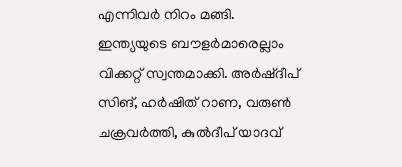എന്നിവര്‍ നിറം മങ്ങി. ഇന്ത്യയുടെ ബൗളര്‍മാരെല്ലാം വിക്കറ്റ് സ്വന്തമാക്കി. അര്‍ഷ്ദീപ് സിങ്, ഹര്‍ഷിത് റാണ, വരുണ്‍ ചക്രവര്‍ത്തി, കുല്‍ദീപ് യാദവ്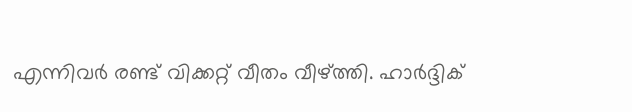എന്നിവര്‍ രണ്ട് വിക്കറ്റ് വീതം വീഴ്ത്തി. ഹാര്‍ദ്ദിക്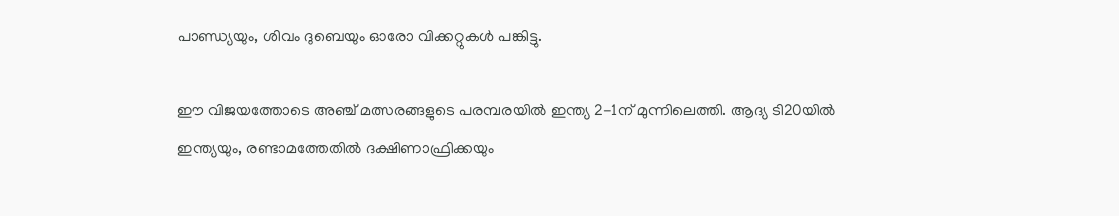പാണ്ഡ്യയും, ശിവം ദുബെയും ഓരോ വിക്കറ്റുകള്‍ പങ്കിട്ടു.

ഈ വിജയത്തോടെ അഞ്ച് മത്സരങ്ങളുടെ പരമ്പരയില്‍ ഇന്ത്യ 2-1ന് മുന്നിലെത്തി. ആദ്യ ടി20യില്‍ ഇന്ത്യയും, രണ്ടാമത്തേതില്‍ ദക്ഷിണാഫ്രിക്കയും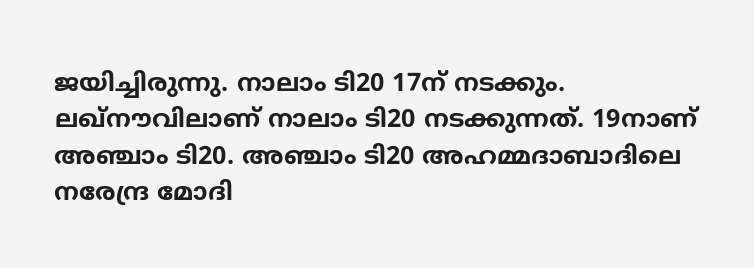ജയിച്ചിരുന്നു. നാലാം ടി20 17ന് നടക്കും. ലഖ്‌നൗവിലാണ് നാലാം ടി20 നടക്കുന്നത്. 19നാണ് അഞ്ചാം ടി20. അഞ്ചാം ടി20 അഹമ്മദാബാദിലെ നരേന്ദ്ര മോദി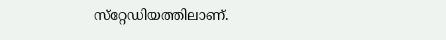സ്‌റ്റേഡിയത്തിലാണ്.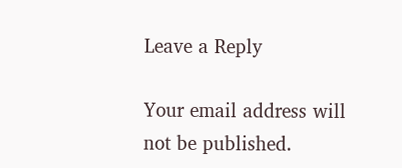Leave a Reply

Your email address will not be published.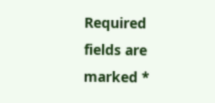Required fields are marked *